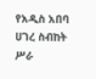የአዲስ አበባ ሀገረ ስብከት ሥራ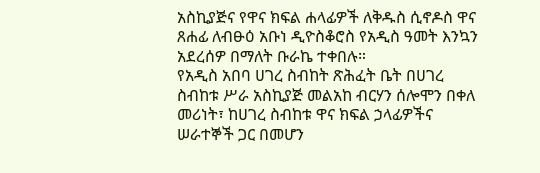አስኪያጅና የዋና ክፍል ሐላፊዎች ለቅዱስ ሲኖዶስ ዋና ጸሐፊ ለብፁዕ አቡነ ዲዮስቆሮስ የአዲስ ዓመት እንኳን አደረሰዎ በማለት ቡራኬ ተቀበሉ።
የአዲስ አበባ ሀገረ ስብከት ጽሕፈት ቤት በሀገረ ስብከቱ ሥራ አስኪያጅ መልአከ ብርሃን ሰሎሞን በቀለ መሪነት፣ ከሀገረ ስብከቱ ዋና ክፍል ኃላፊዎችና ሠራተኞች ጋር በመሆን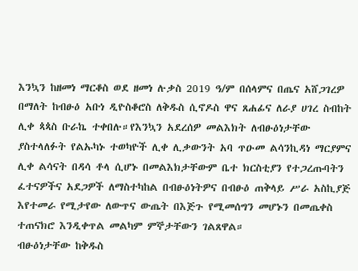እንኳን ከዘመነ ማርቆስ ወደ ዘመነ ሉቃስ 2019 ዓ/ም በሰላምና በጤና አሸጋገረዎ በማለት ከብፁዕ አቡነ ዲዮስቆሮስ ለቅዱስ ሲኖዶስ ዋና ጸሐፊና ለራያ ሀገረ ስብከት ሊቀ ጳጳስ ቡራኬ ተቀበሉ።የእንኳን አደረሰዎ መልእክት ለብፁዕነታቸው ያስተላለፉት የልኡካኑ ተወካዮች ሊቀ ሊቃውንት አባ ጥዑመ ልሳንኪዳነ ማርያምና ሊቀ ልሳናት በዳሳ ቶላ ሲሆኑ በመልእክታቸውም ቤተ ክርስቲያን የተጋረጡባትን ፈተናዎችና አደጋዎች ለማስተካከል በብፁዕነትዎና በብፁዕ ጠቅላይ ሥራ አስኪያጅ እየተመራ የሚታየው ለውጥና ውጤት በእጅጉ የሚመሰግን መሆኑን በመጤቀስ ተጠናክሮ እንዲቀጥል መልካም ምኞታቸውን ገልጸዋል።
ብፁዕነታቸው ከቅዱስ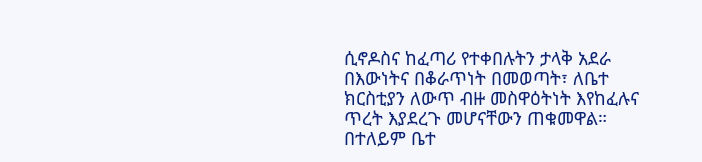ሲኖዶስና ከፈጣሪ የተቀበሉትን ታላቅ አደራ በእውነትና በቆራጥነት በመወጣት፣ ለቤተ ክርስቲያን ለውጥ ብዙ መስዋዕትነት እየከፈሉና ጥረት እያደረጉ መሆናቸውን ጠቁመዋል።
በተለይም ቤተ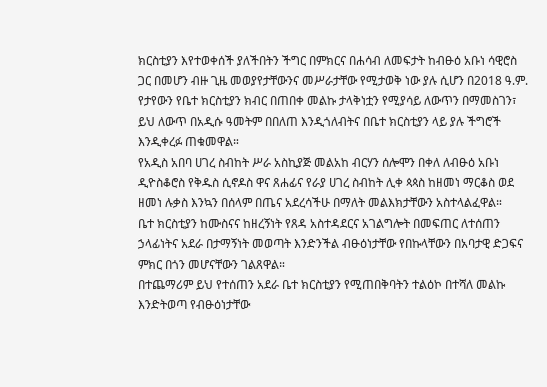ክርስቲያን እየተወቀሰች ያለችበትን ችግር በምክርና በሐሳብ ለመፍታት ከብፁዕ አቡነ ሳዊሮስ ጋር በመሆን ብዙ ጊዜ መወያየታቸውንና መሥራታቸው የሚታወቅ ነው ያሉ ሲሆን በ2018 ዓ.ም. የታየውን የቤተ ክርስቲያን ክብር በጠበቀ መልኩ ታላቅነቷን የሚያሳይ ለውጥን በማመስገን፣ ይህ ለውጥ በአዲሱ ዓመትም በበለጠ እንዲጎለብትና በቤተ ክርስቲያን ላይ ያሉ ችግሮች እንዲቀረፉ ጠቁመዋል።
የአዲስ አበባ ሀገረ ስብከት ሥራ አስኪያጅ መልአከ ብርሃን ሰሎሞን በቀለ ለብፁዕ አቡነ ዲዮስቆሮስ የቅዱስ ሲኖዶስ ዋና ጸሐፊና የራያ ሀገረ ስብከት ሊቀ ጳጳስ ከዘመነ ማርቆስ ወደ ዘመነ ሉቃስ እንኳን በሰላም በጤና አደረሳችሁ በማለት መልእክታቸውን አስተላልፈዋል።
ቤተ ክርስቲያን ከሙስናና ከዘረኝነት የጸዳ አስተዳደርና አገልግሎት በመፍጠር ለተሰጠን ኃላፊነትና አደራ በታማኝነት መወጣት እንድንችል ብፁዕነታቸው የበኩላቸውን በአባታዊ ድጋፍና ምክር በጎን መሆናቸውን ገልጸዋል።
በተጨማሪም ይህ የተሰጠን አደራ ቤተ ክርስቲያን የሚጠበቅባትን ተልዕኮ በተሻለ መልኩ እንድትወጣ የብፁዕነታቸው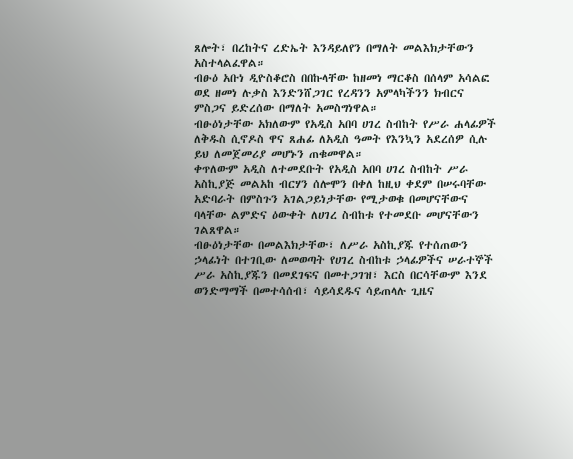ጸሎት፣ በረከትና ረድኤት እንዳይለየን በማለት መልእክታቸውን አስተላልፈዋል።
ብፁዕ አቡነ ዲዮስቆሮስ በበኩላቸው ከዘመነ ማርቆስ በሰላም አሳልፎ ወደ ዘመነ ሉቃስ እንድንሸጋገር የረዳንን አምላካችንን ክብርና ምስጋና ይድረሰው በማለት አመስግነዋል።
ብፁዕነታቸው አክለውም የአዲስ አበባ ሀገረ ስብከት የሥራ ሐላፊዎች ለቅዱስ ሲኖዶስ ዋና ጸሐፊ ለአዲስ ዓመት የእንኳን አደረሰዎ ሲሉ ይህ ለመጀመሪያ መሆኑን ጠቁመዋል።
ቀጥለውም አዲስ ለተመደቡት የአዲስ አበባ ሀገረ ስብከት ሥራ አስኪያጅ መልአከ ብርሃን ሰሎሞን በቀለ ከዚህ ቀደም በሠሩባቸው አድባራት በምስጉን አገልጋይነታቸው የሚታወቁ በመሆናቸውና ባላቸው ልምድና ዕውቀት ለሀገረ ስብከቱ የተመደቡ መሆናቸውን ገልጸዋል።
ብፁዕነታቸው በመልእክታቸው፣ ለሥራ አስኪያጁ የተሰጠውን ኃላፊነት በተገቢው ለመወጣት የሀገረ ስብከቱ ኃላፊዎችና ሠራተኞች ሥራ አስኪያጁን በመደገፍና በመተጋገዝ፣ እርስ በርሳቸውም እንደ ወንድማማች በመተሳሰብ፣ ሳይሳደዱና ሳይጠላሉ ጊዜና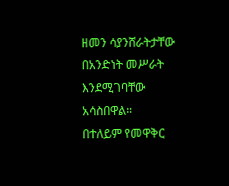ዘመን ሳያንሸራትታቸው በአንድነት መሥራት እንደሚገባቸው አሳስበዋል።
በተለይም የመዋቅር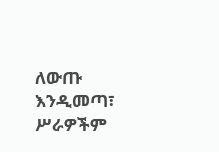ለውጡ እንዲመጣ፣ ሥራዎችም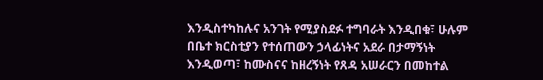እንዲስተካከሉና አንገት የሚያስደፉ ተግባራት እንዲበቁ፣ ሁሉም በቤተ ክርስቲያን የተሰጠውን ኃላፊነትና አደራ በታማኝነት እንዲወጣ፣ ከሙስናና ከዘረኝነት የጸዳ አሠራርን በመከተል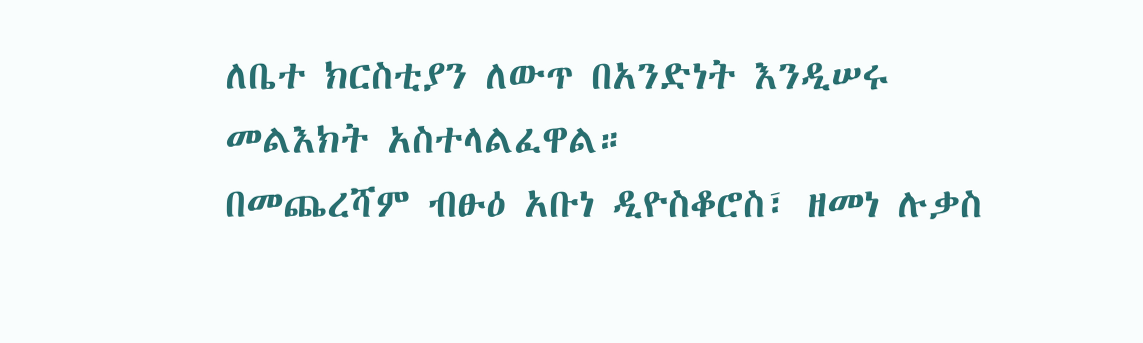ለቤተ ክርስቲያን ለውጥ በአንድነት እንዲሠሩ መልእክት አስተላልፈዋል።
በመጨረሻም ብፁዕ አቡነ ዲዮስቆሮስ፣ ዘመነ ሉቃስ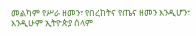መልካም የሥራ ዘመን፣ የበረከትና የጤና ዘመን እንዲሆን፣ እንዲሁም ኢትዮጵያ ሰላም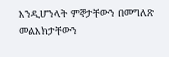እንዲሆንላት ምኞታቸውን በመግለጽ መልእክታቸውን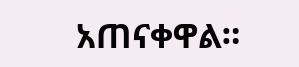አጠናቀዋል።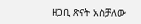ዘጋቢ ጽናት አስቻለው